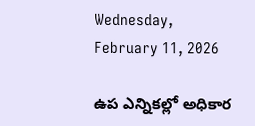Wednesday, February 11, 2026

ఉప ఎన్నికల్లో అధికార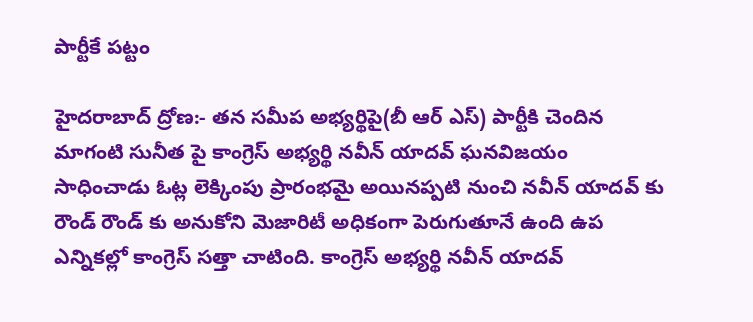పార్టీకే పట్టం

హైదరాబాద్ ద్రోణ:- తన సమీప అభ్యర్థిపై(బీ ఆర్ ఎస్) పార్టీకి చెందిన మాగంటి సునీత పై కాంగ్రెస్ అభ్యర్థి నవీన్ యాదవ్ ఘనవిజయం సాధించాడు ఓట్ల లెక్కింపు ప్రారంభమై అయినప్పటి నుంచి నవీన్ యాదవ్ కు రౌండ్ రౌండ్ కు అనుకోని మెజారిటీ అధికంగా పెరుగుతూనే ఉంది ఉప ఎన్నికల్లో కాంగ్రెస్ సత్తా చాటింది. కాంగ్రెస్ అభ్యర్థి నవీన్ యాదవ్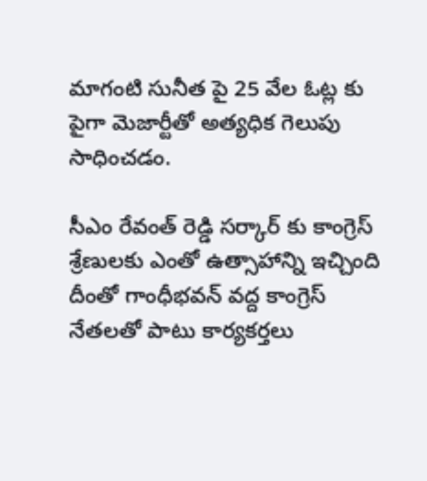మాగంటి సునీత పై 25 వేల ఓట్ల కు పైగా మెజార్టీతో అత్యధిక గెలుపు సాధించడం.

సీఎం రేవంత్ రెడ్డి సర్కార్ కు కాంగ్రెస్ శ్రేణులకు ఎంతో ఉత్సాహాన్ని ఇచ్చింది దీంతో గాంధీభవన్ వద్ద కాంగ్రెస్ నేతలతో పాటు కార్యకర్తలు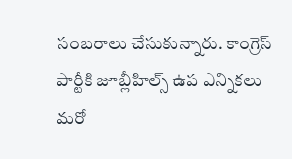సంబరాలు చేసుకున్నారు. కాంగ్రెస్ పార్టీకి జూబ్లీహిల్స్ ఉప ఎన్నికలు మరో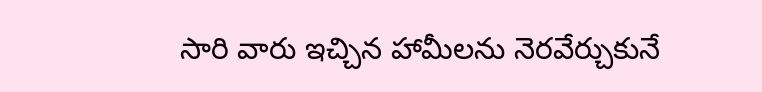సారి వారు ఇచ్చిన హామీలను నెరవేర్చుకునే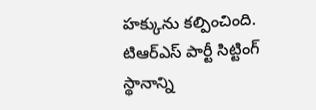హక్కును కల్పించింది. టిఆర్ఎస్ పార్టీ సిట్టింగ్ స్థానాన్ని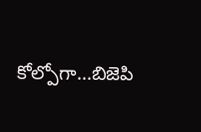కోల్పోగా…బిజెపి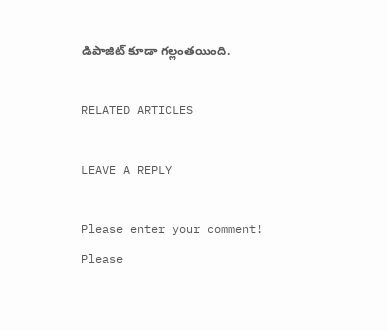డిపాజిట్ కూడా గల్లంతయింది.

RELATED ARTICLES

LEAVE A REPLY

Please enter your comment!
Please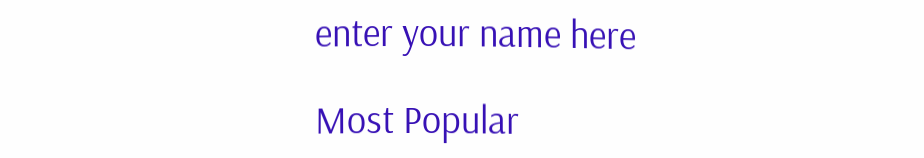enter your name here

Most Popular